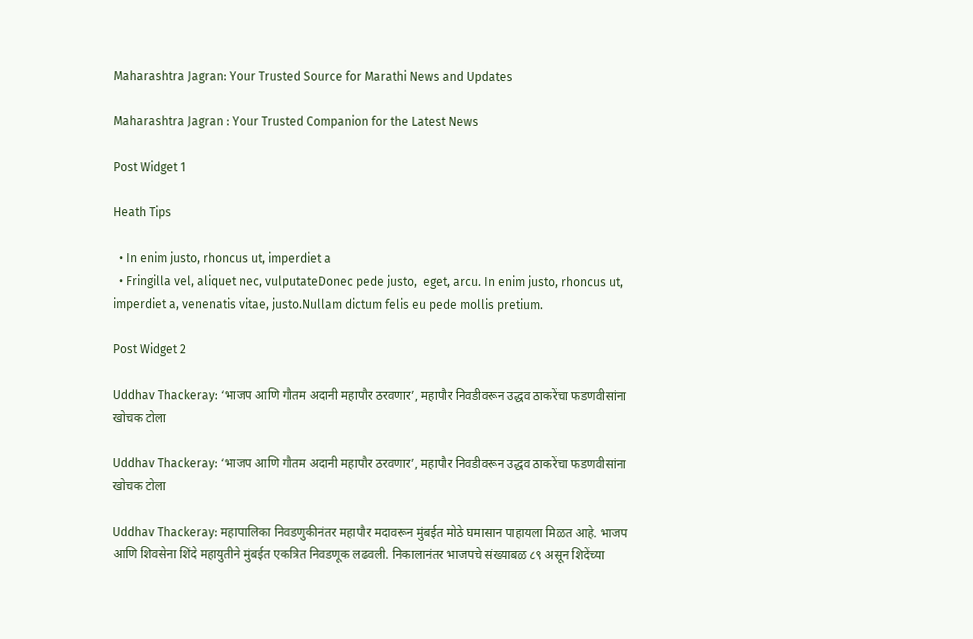Maharashtra Jagran: Your Trusted Source for Marathi News and Updates

Maharashtra Jagran : Your Trusted Companion for the Latest News

Post Widget 1

Heath Tips

  • In enim justo, rhoncus ut, imperdiet a
  • Fringilla vel, aliquet nec, vulputateDonec pede justo,  eget, arcu. In enim justo, rhoncus ut, imperdiet a, venenatis vitae, justo.Nullam dictum felis eu pede mollis pretium.

Post Widget 2

Uddhav Thackeray: ‘भाजप आणि गौतम अदानी महापौर ठरवणार’, महापौर निवडीवरून उद्धव ठाकरेंचा फडणवीसांना खोचक टोला

Uddhav Thackeray: ‘भाजप आणि गौतम अदानी महापौर ठरवणार’, महापौर निवडीवरून उद्धव ठाकरेंचा फडणवीसांना खोचक टोला

Uddhav Thackeray: महापालिका निवडणुकीनंतर महापौर मदावरून मुंबईत मोठे घमासान पाहायला मिळत आहे. भाजप आणि शिवसेना शिंदे महायुतीने मुंबईत एकत्रित निवडणूक लढवली. निकालानंतर भाजपचे संख्याबळ ८९ असून शिदेंच्या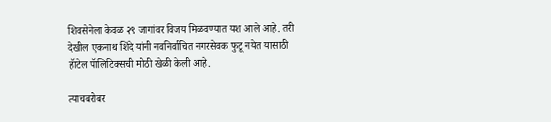शिवसेनेला केवळ २९ जागांवर विजय मिळवण्यात यश आले आहे. तरी देखील एकनाथ शिंदे यांनी नवनिर्वाचित नगरसेवक फुटू नयेत यासाठी हॅाटेल पॅालिटिक्सची मोठी खेळी केली आहे.

त्याचबरोबर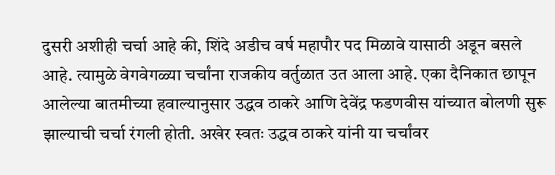दुसरी अशीही चर्चा आहे की, शिंदे अडीच वर्ष महापौर पद मिळावे यासाठी अडून बसले आहे. त्यामुळे वेगवेगळ्या चर्चांना राजकीय वर्तुळात उत आला आहे. एका दैनिकात छापून आलेल्या बातमीच्या हवाल्यानुसार उद्धव ठाकरे आणि देवेंद्र फडणवीस यांच्यात बोलणी सुरू झाल्याची चर्चा रंगली होती. अखेर स्वतः उद्धव ठाकरे यांनी या चर्चांवर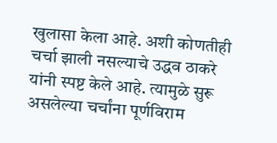खुलासा केला आहे. अशी कोणतीही चर्चा झाली नसल्याचे उद्धव ठाकरे यांनी स्पष्ट केले आहे. त्यामुळे सुरू असलेल्या चर्चांना पूर्णविराम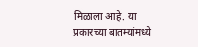मिळाला आहे. या प्रकारच्या बातम्यांमध्ये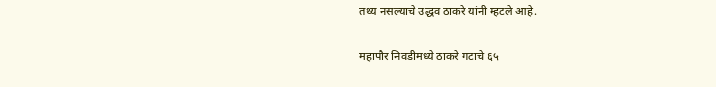तथ्य नसल्याचे उद्धव ठाकरे यांनी म्हटले आहे.

महापौर निवडीमध्ये ठाकरे गटाचे ६५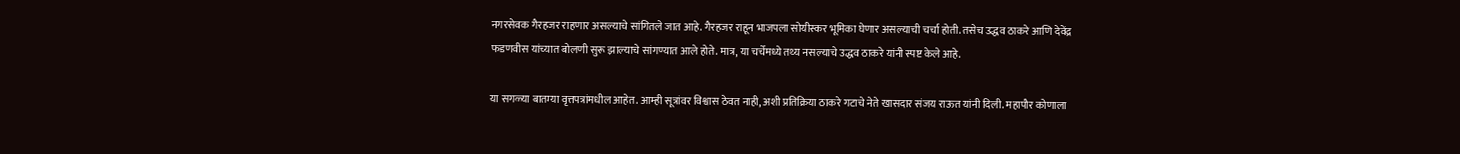नगरसेवक गैरहजर राहणार असल्याचे सांगितले जात आहे. गैरहजर राहून भाजपला सोयीस्कर भूमिका घेणार असल्याची चर्चा होती. तसेच उद्धव ठाकरे आणि देवेंद्र फडणवीस यांच्यात बोलणी सुरू झाल्याचे सांगण्यात आले होते. मात्र, या चर्चेमध्ये तथ्य नसल्याचे उद्धव ठाकरे यांनी स्पष्ट केले आहे.

या सगळ्या बातम्या वृत्तपत्रांमधील आहेत. आम्ही सूत्रांवर विश्वास ठेवत नाही, अशी प्रतिक्रिया ठाकरे गटाचे नेते खासदार संजय राऊत यांनी दिली. महापौर कोणाला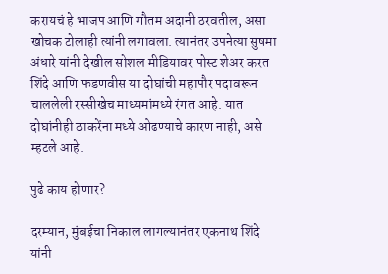करायचं हे भाजप आणि गौतम अदानी ठरवतील, असा खोचक टोलाही त्यांनी लगावला. त्यानंतर उपनेत्या सुषमा अंधारे यांनी देखील सोशल मीडियावर पोस्ट शेअर करत शिंदे आणि फडणवीस या दोघांची महापौर पदावरून चाललेली रस्सीखेच माध्यमांमध्ये रंगत आहे. यात दोघांनीही ठाकरेंना मध्ये ओढण्याचे कारण नाही, असे म्हटले आहे.

पुढे काय होणार?

दरम्यान, मुंबईचा निकाल लागल्यानंतर एकनाथ शिंदे यांनी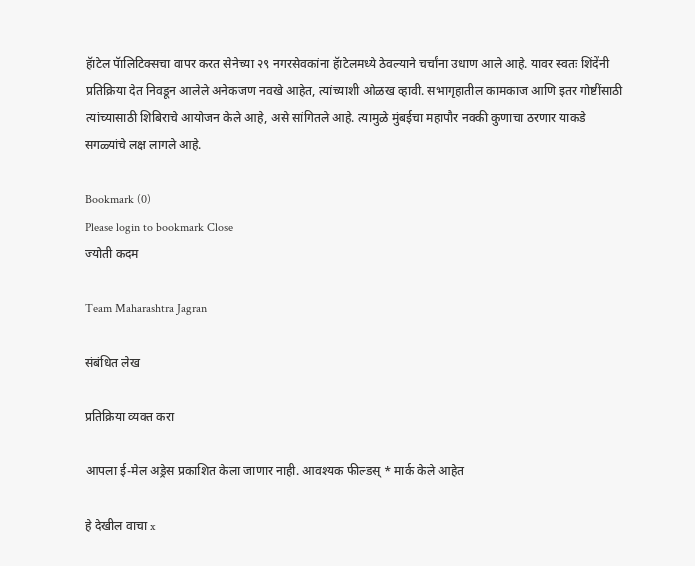हॅाटेल पॅालिटिक्सचा वापर करत सेनेच्या २९ नगरसेवकांना हॅाटेलमध्ये ठेवल्याने चर्चांना उधाण आले आहे. यावर स्वतः शिंदेंनी प्रतिक्रिया देत निवडून आलेले अनेकजण नवखे आहेत, त्यांच्याशी ओळख व्हावी. सभागृहातील कामकाज आणि इतर गोष्टींसाठी त्यांच्यासाठी शिबिराचे आयोजन केले आहे, असे सांगितले आहे. त्यामुळे मुंबईचा महापौर नक्की कुणाचा ठरणार याकडे सगळ्यांचे लक्ष लागले आहे.

Bookmark (0)
Please login to bookmark Close
ज्योती कदम

Team Maharashtra Jagran

संबंधित लेख

प्रतिक्रिया व्यक्त करा

आपला ई-मेल अड्रेस प्रकाशित केला जाणार नाही. आवश्यक फील्डस् * मार्क केले आहेत

हे देखील वाचा x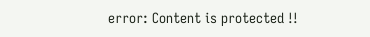error: Content is protected !!